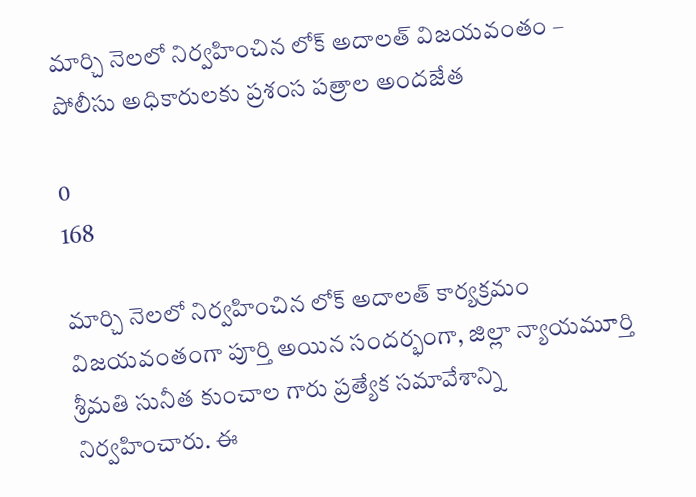మార్చి నెలలో నిర్వహించిన లోక్ అదాలత్ విజయవంతం – పోలీసు అధికారులకు ప్రశంస పత్రాల అందజేత

0
168

మార్చి నెలలో నిర్వహించిన లోక్ అదాలత్ కార్యక్రమం విజయవంతంగా పూర్తి అయిన సందర్భంగా, జిల్లా న్యాయమూర్తి శ్రీమతి సునీత కుంచాల గారు ప్రత్యేక సమావేశాన్ని నిర్వహించారు. ఈ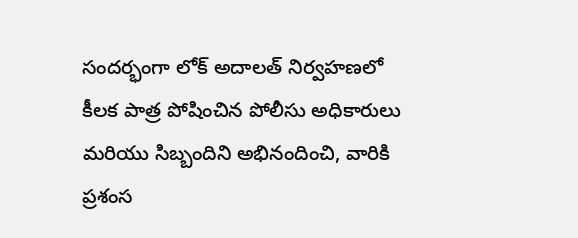సందర్భంగా లోక్ అదాలత్ నిర్వహణలో కీలక పాత్ర పోషించిన పోలీసు అధికారులు మరియు సిబ్బందిని అభినందించి, వారికి ప్రశంస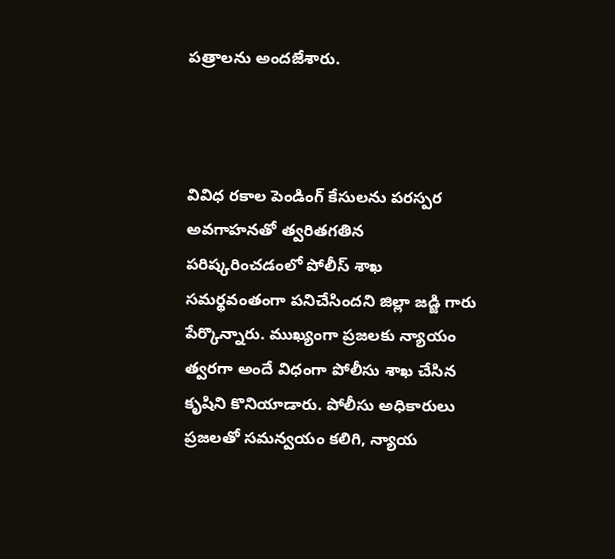పత్రాలను అందజేశారు.



వివిధ రకాల పెండింగ్ కేసులను పరస్పర అవగాహనతో త్వరితగతిన పరిష్కరించడంలో పోలీస్ శాఖ సమర్థవంతంగా పనిచేసిందని జిల్లా జడ్జి గారు పేర్కొన్నారు. ముఖ్యంగా ప్రజలకు న్యాయం త్వరగా అందే విధంగా పోలీసు శాఖ చేసిన కృషిని కొనియాడారు. పోలీసు అధికారులు ప్రజలతో సమన్వయం కలిగి, న్యాయ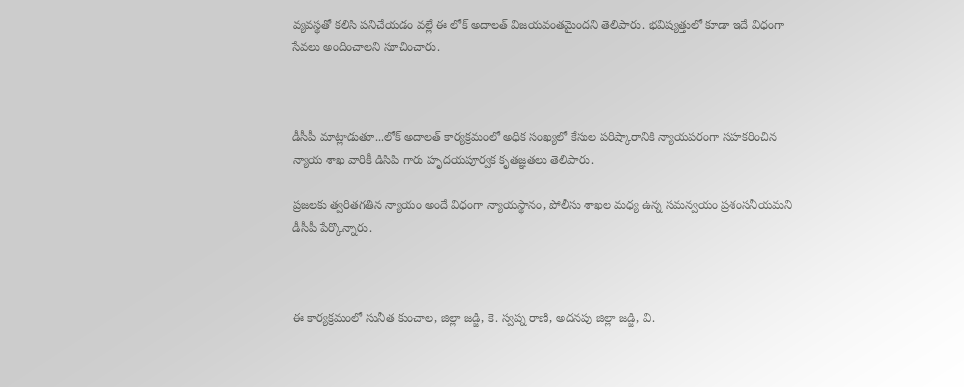వ్యవస్థతో కలిసి పనిచేయడం వల్లే ఈ లోక్ అదాలత్ విజయవంతమైందని తెలిపారు. భవిష్యత్తులో కూడా ఇదే విధంగా సేవలు అందించాలని సూచించారు.



డీసీపీ మాట్లాడుతూ...లోక్ అదాలత్ కార్యక్రమంలో అధిక సంఖ్యలో కేసుల పరిష్కారానికి న్యాయపరంగా సహకరించిన న్యాయ శాఖ వారికీ డిసిపి గారు హృదయపూర్వక కృతజ్ఞతలు తెలిపారు.

ప్రజలకు త్వరితగతిన న్యాయం అందే విధంగా న్యాయస్థానం, పోలీసు శాఖల మధ్య ఉన్న సమన్వయం ప్రశంసనీయమని డీసీపీ పేర్కొన్నారు.



ఈ కార్యక్రమంలో సునీత కుంచాల, జిల్లా జడ్జి, కె. స్వప్న రాణి, అదనపు జిల్లా జడ్జి, వి.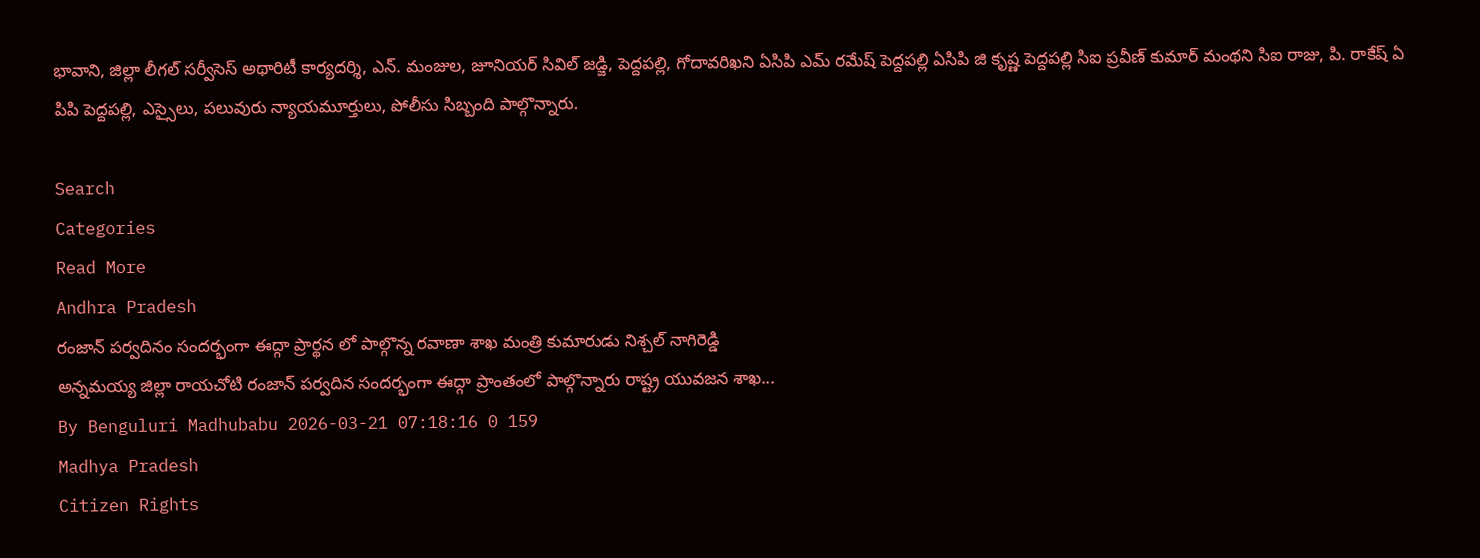భావాని, జిల్లా లీగల్ సర్వీసెస్ అథారిటీ కార్యదర్శి, ఎన్. మంజుల, జూనియర్ సివిల్ జడ్జి, పెద్దపల్లి, గోదావరిఖని ఏసిపి ఎమ్ రమేష్ పెద్దపల్లి ఏసిపి జి కృష్ణ పెద్దపల్లి సిఐ ప్రవీణ్ కుమార్ మంథని సిఐ రాజు, పి. రాకేష్ ఏ పిపి పెద్దపల్లి, ఎస్సైలు, పలువురు న్యాయమూర్తులు, పోలీసు సిబ్బంది పాల్గొన్నారు.

Search
Categories
Read More
Andhra Pradesh
రంజాన్ పర్వదినం సందర్భంగా ఈద్గా ప్రార్థన లో పాల్గొన్న రవాణా శాఖ మంత్రి కుమారుడు నిశ్చల్ నాగిరెడ్డి
అన్నమయ్య జిల్లా రాయచోటి రంజాన్ పర్వదిన సందర్భంగా ఈద్గా ప్రాంతంలో పాల్గొన్నారు రాష్ట్ర యువజన శాఖ...
By Benguluri Madhubabu 2026-03-21 07:18:16 0 159
Madhya Pradesh
Citizen Rights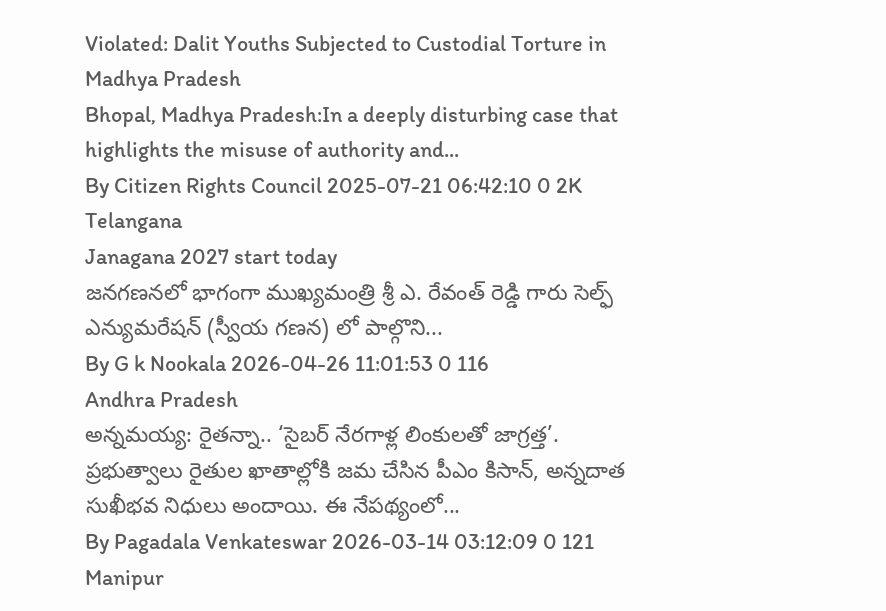Violated: Dalit Youths Subjected to Custodial Torture in Madhya Pradesh
Bhopal, Madhya Pradesh:In a deeply disturbing case that highlights the misuse of authority and...
By Citizen Rights Council 2025-07-21 06:42:10 0 2K
Telangana
Janagana 2027 start today
జనగణనలో భాగంగా ముఖ్యమంత్రి శ్రీ ఎ. రేవంత్ రెడ్డి గారు సెల్ఫ్ ఎన్యుమరేషన్ (స్వీయ గణన) లో పాల్గొని...
By G k Nookala 2026-04-26 11:01:53 0 116
Andhra Pradesh
అన్నమయ్య: రైతన్నా.. ‘సైబర్ నేరగాళ్ల లింకులతో జాగ్రత్త’.
ప్రభుత్వాలు రైతుల ఖాతాల్లోకి జమ చేసిన పీఎం కిసాన్, అన్నదాత సుఖీభవ నిధులు అందాయి. ఈ నేపథ్యంలో...
By Pagadala Venkateswar 2026-03-14 03:12:09 0 121
Manipur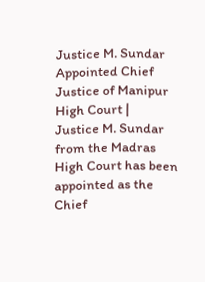Justice M. Sundar Appointed Chief Justice of Manipur High Court |
Justice M. Sundar from the Madras High Court has been appointed as the Chief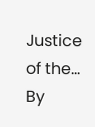Justice of the...
By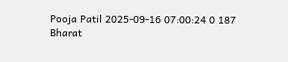Pooja Patil 2025-09-16 07:00:24 0 187
Bharat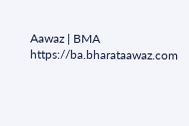Aawaz | BMA https://ba.bharataawaz.com